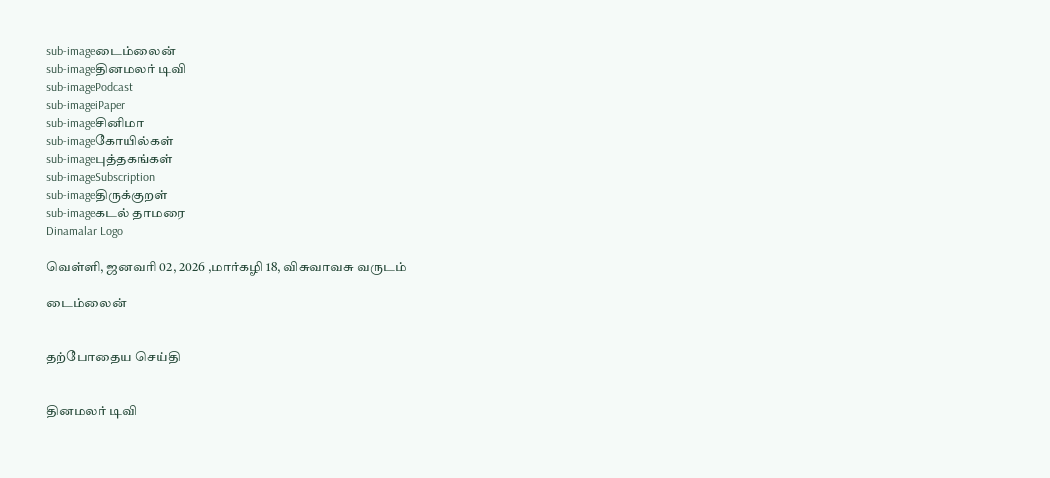sub-imageடைம்லைன்
sub-imageதினமலர் டிவி
sub-imagePodcast
sub-imageiPaper
sub-imageசினிமா
sub-imageகோயில்கள்
sub-imageபுத்தகங்கள்
sub-imageSubscription
sub-imageதிருக்குறள்
sub-imageகடல் தாமரை
Dinamalar Logo

வெள்ளி, ஜனவரி 02, 2026 ,மார்கழி 18, விசுவாவசு வருடம்

டைம்லைன்


தற்போதைய செய்தி


தினமலர் டிவி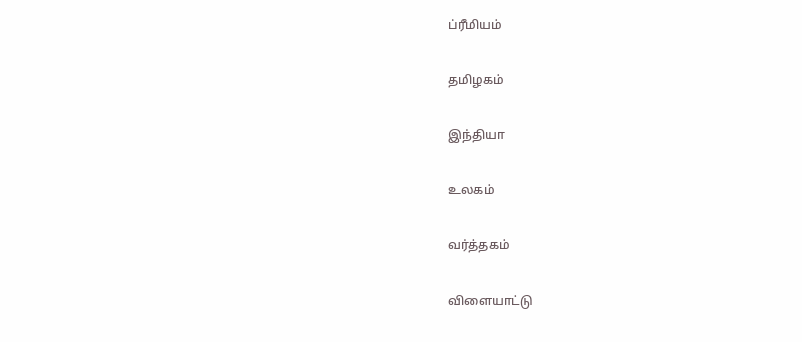ப்ரீமியம்


தமிழகம்


இந்தியா


உலகம்


வர்த்தகம்


விளையாட்டு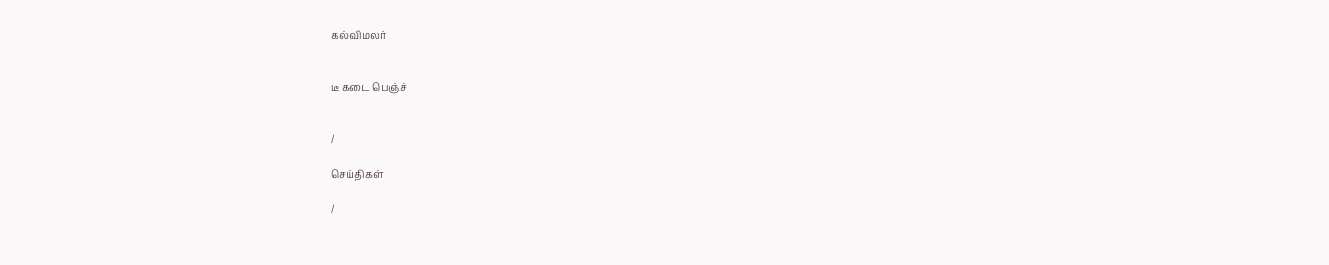கல்விமலர்


டீ கடை பெஞ்ச்


/

செய்திகள்

/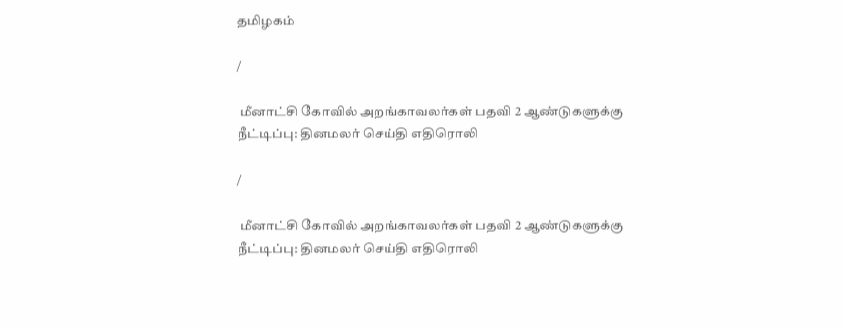தமிழகம்

/

 மீனாட்சி கோவில் அறங்காவலர்கள் பதவி 2 ஆண்டுகளுக்கு நீட்டிப்பு: தினமலர் செய்தி எதிரொலி

/

 மீனாட்சி கோவில் அறங்காவலர்கள் பதவி 2 ஆண்டுகளுக்கு நீட்டிப்பு: தினமலர் செய்தி எதிரொலி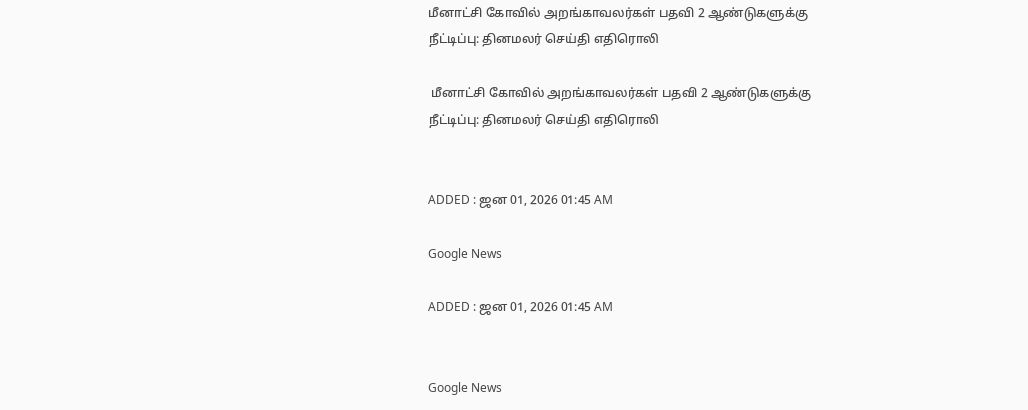மீனாட்சி கோவில் அறங்காவலர்கள் பதவி 2 ஆண்டுகளுக்கு நீட்டிப்பு: தினமலர் செய்தி எதிரொலி

 மீனாட்சி கோவில் அறங்காவலர்கள் பதவி 2 ஆண்டுகளுக்கு நீட்டிப்பு: தினமலர் செய்தி எதிரொலி


ADDED : ஜன 01, 2026 01:45 AM

Google News

ADDED : ஜன 01, 2026 01:45 AM


Google News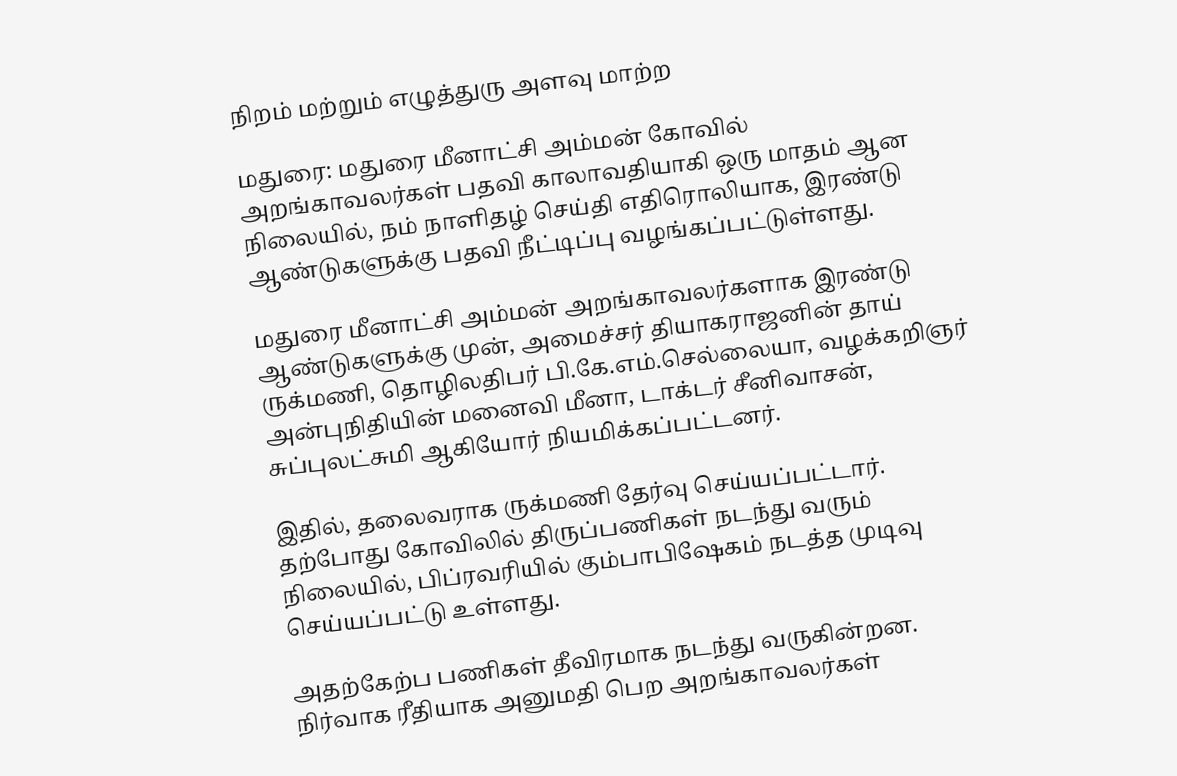நிறம் மற்றும் எழுத்துரு அளவு மாற்ற

மதுரை: மதுரை மீனாட்சி அம்மன் கோவில் அறங்காவலர்கள் பதவி காலாவதியாகி ஒரு மாதம் ஆன நிலையில், நம் நாளிதழ் செய்தி எதிரொலியாக, இரண்டு ஆண்டுகளுக்கு பதவி நீட்டிப்பு வழங்கப்பட்டுள்ளது.

மதுரை மீனாட்சி அம்மன் அறங்காவலர்களாக இரண்டு ஆண்டுகளுக்கு முன், அமைச்சர் தியாகராஜனின் தாய் ருக்மணி, தொழிலதிபர் பி.கே.எம்.செல்லையா, வழக்கறிஞர் அன்புநிதியின் மனைவி மீனா, டாக்டர் சீனிவாசன், சுப்புலட்சுமி ஆகியோர் நியமிக்கப்பட்டனர்.

இதில், தலைவராக ருக்மணி தேர்வு செய்யப்பட்டார். தற்போது கோவிலில் திருப்பணிகள் நடந்து வரும் நிலையில், பிப்ரவரியில் கும்பாபிஷேகம் நடத்த முடிவு செய்யப்பட்டு உள்ளது.

அதற்கேற்ப பணிகள் தீவிரமாக நடந்து வருகின்றன. நிர்வாக ரீதியாக அனுமதி பெற அறங்காவலர்கள்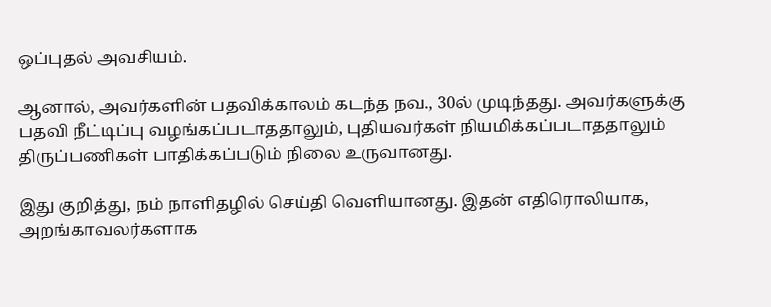ஒப்புதல் அவசியம்.

ஆனால், அவர்களின் பதவிக்காலம் கடந்த நவ., 30ல் முடிந்தது. அவர்களுக்கு பதவி நீட்டிப்பு வழங்கப்படாததாலும், புதியவர்கள் நியமிக்கப்படாததாலும் திருப்பணிகள் பாதிக்கப்படும் நிலை உருவானது.

இது குறித்து, நம் நாளிதழில் செய்தி வெளியானது. இதன் எதிரொலியாக, அறங்காவலர்களாக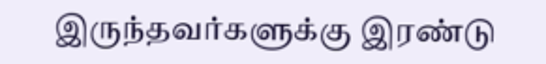இருந்தவர்களுக்கு இரண்டு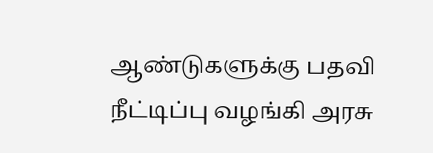ஆண்டுகளுக்கு பதவி நீட்டிப்பு வழங்கி அரசு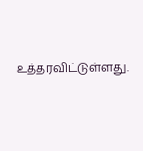உத்தரவிட்டுள்ளது.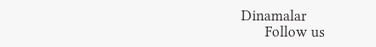Dinamalar
      Follow us